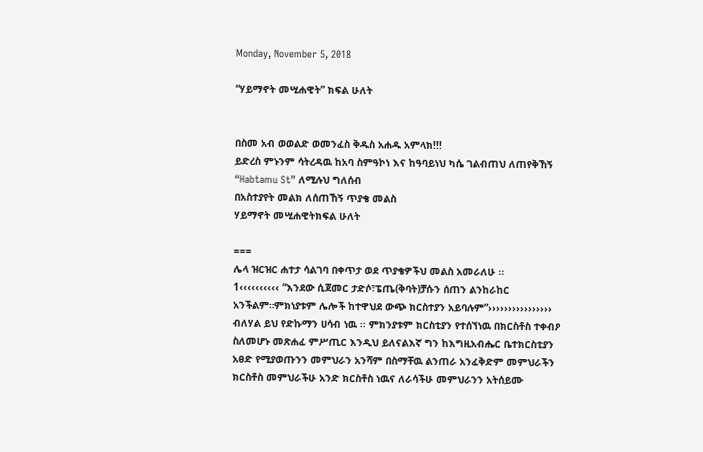Monday, November 5, 2018

“ሃይማኖት መሢሐዊት” ክፍል ሁለት


በስመ አብ ወወልድ ወመንፈስ ቅዱስ አሐዱ አምላክ!!!
ይድረስ ምኑንም ሳትረዳዉ ከአባ ስምዓኮነ እና ከዓባይነህ ካሴ ገልብጠህ ለጠየቅኸኝ “Habtamu St” ለሚሉህ ግለሰብ
በአስተያየት መልክ ለሰጠኸኝ ጥያቄ መልስ
ሃይማኖት መሢሐዊትክፍል ሁለት

===
ሌላ ዝርዝር ሐተታ ሳልገባ በቀጥታ ወደ ጥያቄዎችህ መልስ አመራለሁ ፡፡
1‹‹‹‹‹‹‹‹‹‹ “እንደው ሲጀመር ታድሶ፣ፔጤ(ቅባት)ቻሱን ሰጠን ልንከራከር አንችልም።ምክነያቱም ሌሎች ከተዋህደ ውጭ ክርስተያን አይባሉም”›››››››››››››››› ብለሃል ይህ የድኩማን ሀሳብ ነዉ ፡፡ ምክንያቱም ክርስቲያን የተሰኘነዉ በክርስቶስ ተቀብዖ ስለመሆኑ መጽሐፈ ምሥጢር እንዲህ ይለናልእኛ ግን ከእግዚአብሔር ቤተክርስቲያን አፀድ የሚያወጡንን መምህራን አንሻም በስማቸዉ ልንጠራ አንፈቅድም መምህራችን ክርስቶስ መምህራችሁ አንድ ክርስቶስ ነዉና ለራሳችሁ መምህራንን አትሰይሙ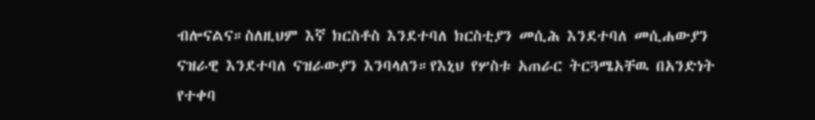ብሎናልና።ስለዚህም እኛ ክርስቶስ እንደተባለ ክርስቲያን መሲሕ እንደተባለ መሲሐውያን ናዝራዊ እንደተባለ ናዝራውያን እንባላለን።የእኒህ የሦስቱ አጠራር ትርጓሜአቸዉ በአንድነት የተቀባ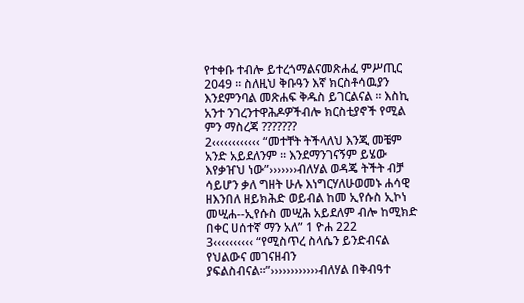የተቀቡ ተብሎ ይተረጎማልናመጽሐፈ ምሥጢር 2049 ፡፡ ስለዚህ ቅቡዓን እኛ ክርስቶሳዉያን እንደምንባል መጽሐፍ ቅዱስ ይገርልናል ፡፡ እስኪ አንተ ንገረንተዋሕዶዎችብሎ ክርስቲያኖች የሚል ምን ማስረጃ ???????
2‹‹‹‹‹‹‹‹‹‹‹‹ “መተቸት ትችላለህ እንጂ መቼም አንድ አይደለንም ። እንደማንገናኝም ይሄው እየቃዠህ ነው”›››››››ብለሃል ወዳጄ ትችት ብቻ ሳይሆን ቃለ ግዘት ሁሉ እነግርሃለሁወመኑ ሐሳዊ ዘእንበለ ዘይክሕድ ወይብል ከመ ኢየሱስ ኢኮነ መሢሐ--ኢየሱስ መሢሕ አይደለም ብሎ ከሚክድ በቀር ሀሰተኛ ማን አለ” 1 ዮሐ 222
3‹‹‹‹‹‹‹‹‹‹ “የሚስጥረ ስላሴን ይንድብናል የህልውና መገናዘብን ያፍልስብናል።”››››››››››››ብለሃል በቅብዓተ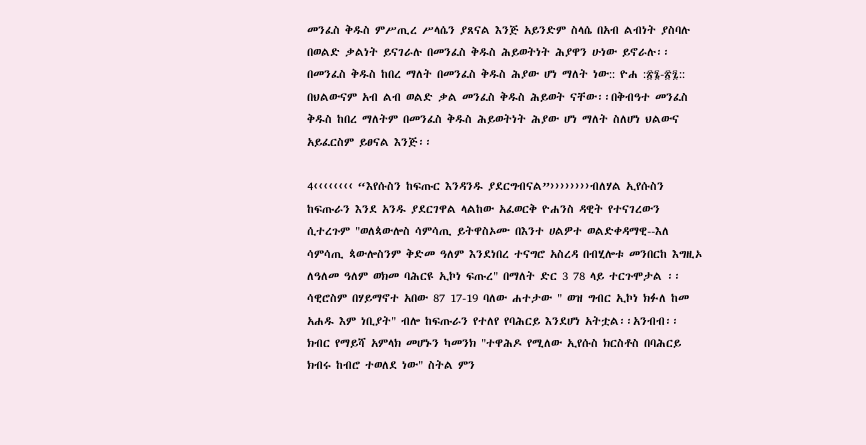መንፈስ ቅዱስ ምሥጢረ ሥላሴን ያጸናል እንጅ አይንድም ስላሴ በአብ ልብነት ያስባሉ በወልድ ቃልነት ይናገራሉ በመንፈስ ቅዱስ ሕይወትነት ሕያዋን ሁነው ይኖራሉ፡፡ በመንፈስ ቅዱስ ከበረ ማለት በመንፈስ ቅዱስ ሕያው ሆነ ማለት ነው:: ዮሐ :፳፮-፳፯:: በህልውናም አብ ልብ ወልድ ቃል መንፈስ ቅዱስ ሕይወት ናቸው፡፡በቅብዓተ መንፈስ ቅዱስ ከበረ ማለትም በመንፈስ ቅዱስ ሕይወትነት ሕያው ሆነ ማለት ስለሆነ ህልውና አይፈርስም ይፀናል እንጅ፡፡

4‹‹‹‹‹‹‹‹ “እየሱስን ከፍጡር እንዳንዱ ያደርግብናል”››››››››ብለሃል ኢየሱስን ከፍጡራን እንደ አንዱ ያደርገዋል ላልከው አፈወርቅ ዮሐንስ ዳዊት የተናገረውን ሲተረጉም "ወለጳውሎስ ሳምሳጢ ይትዋስኦሙ በእንተ ሀልዎተ ወልድቀዳማዊ--እለ ሳምሳጢ ጳውሎስንም ቅድመ ዓለም እንደነበረ ተናግሮ አስረዳ በብሂሎቱ መንበርከ እግዚኦ ለዓለመ ዓለም ወክመ ባሕርዩ ኢኮነ ፍጡረ" በማለት ድር 3 78 ላይ ተርጉሞታል ፡፡ ሳዊሮስም በሃይማኖተ አበው 87 17-19 ባለው ሐተታው " ወዝ ግብር ኢኮነ ክፉለ ከመ አሐዱ እም ነቢያት" ብሎ ከፍጡራን የተለየ የባሕርይ እንደሆነ አትቷል፡፡አንብብ፡፡ ክብር የማይሻ አምላክ መሆኑን ካመንክ "ተዋሕዶ የሚለው ኢየሱስ ክርስቶስ በባሕርይ ክብሩ ከብሮ ተወለደ ነው" ስትል ምን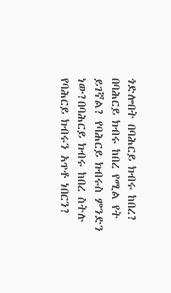ጎድሎበት በባሕርይ ክብሩ ከበረ? በባሕርይ ክብሩ ከበረ የሚል የት ይገኛል? የባሕርይ ክብሩስ ምንድን ነው?በባሕርይ ክብሩ ከበረ ስትሉ የባሕርይ ክብሩን አጥቶ ነበርን?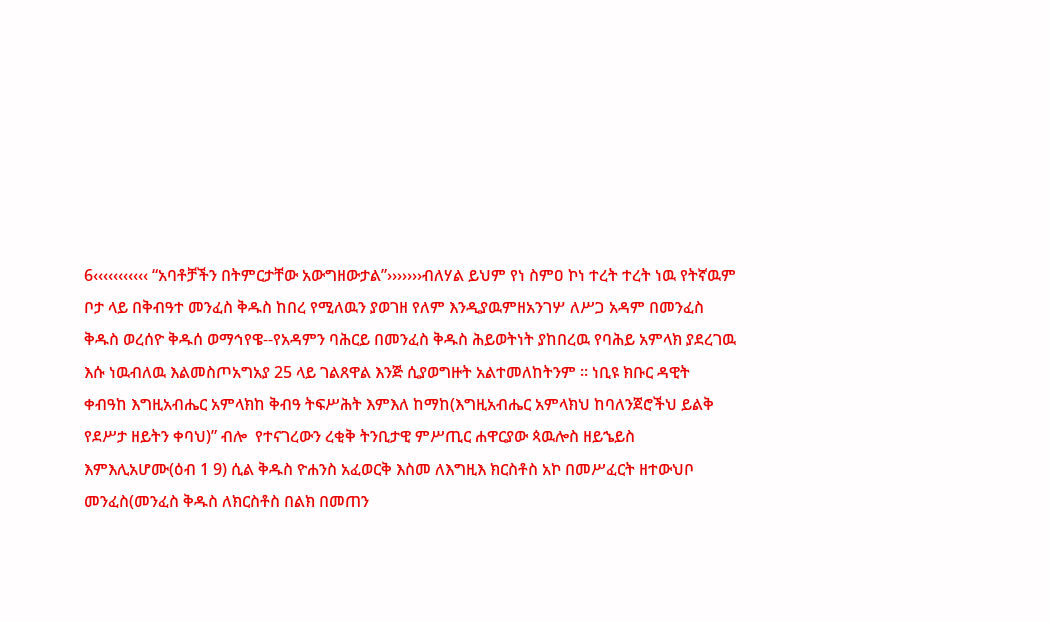6‹‹‹‹‹‹‹‹‹‹‹ “አባቶቻችን በትምርታቸው አውግዘውታል”›››››››ብለሃል ይህም የነ ስምዐ ኮነ ተረት ተረት ነዉ የትኛዉም ቦታ ላይ በቅብዓተ መንፈስ ቅዱስ ከበረ የሚለዉን ያወገዘ የለም እንዲያዉምዘአንገሦ ለሥጋ አዳም በመንፈስ ቅዱስ ወረሰዮ ቅዱሰ ወማኅየዌ--የአዳምን ባሕርይ በመንፈስ ቅዱስ ሕይወትነት ያከበረዉ የባሕይ አምላክ ያደረገዉ እሱ ነዉብለዉ እልመስጦአግአያ 25 ላይ ገልጸዋል እንጅ ሲያወግዙት አልተመለከትንም ፡፡ ነቢዩ ክቡር ዳዊት ቀብዓከ እግዚአብሔር አምላክከ ቅብዓ ትፍሥሕት እምእለ ከማከ(እግዚአብሔር አምላክህ ከባለንጀሮችህ ይልቅ የደሥታ ዘይትን ቀባህ)” ብሎ  የተናገረውን ረቂቅ ትንቢታዊ ምሥጢር ሐዋርያው ጳዉሎስ ዘይኄይስ እምእሊአሆሙ(ዕብ 1 9) ሲል ቅዱስ ዮሐንስ አፈወርቅ እስመ ለእግዚእ ክርስቶስ አኮ በመሥፈርት ዘተውህቦ መንፈስ(መንፈስ ቅዱስ ለክርስቶስ በልክ በመጠን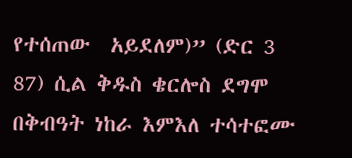የተሰጠው  አይደለም)” (ድር 3 87) ሲል ቅዱስ ቄርሎስ ደግሞ በቅብዓት ነከራ እምእለ ተሳተፎሙ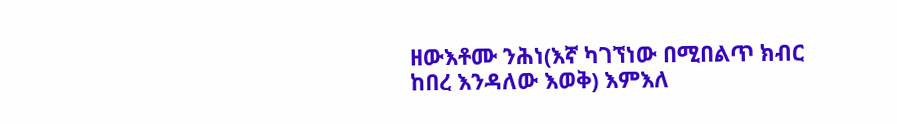ዘውእቶሙ ንሕነ(እኛ ካገኘነው በሚበልጥ ክብር ከበረ እንዳለው እወቅ) እምእለ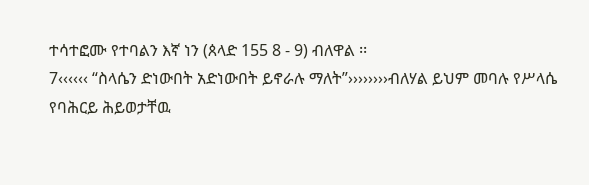ተሳተፎሙ የተባልን እኛ ነን (ጰላድ 155 8 - 9) ብለዋል ፡፡
7‹‹‹‹‹‹ “ስላሴን ድነውበት አድነውበት ይኖራሉ ማለት”››››››››ብለሃል ይህም መባሉ የሥላሴ የባሕርይ ሕይወታቸዉ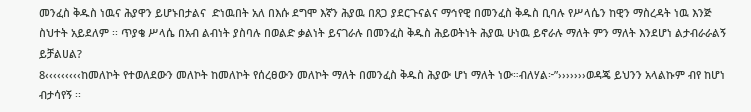መንፈስ ቅዱስ ነዉና ሕያዋን ይሆኑበታልና  ድነዉበት አለ በእሱ ደግሞ እኛን ሕያዉ በጸጋ ያደርጉናልና ማኅየዊ በመንፈስ ቅዱስ ቢባሉ የሥላሴን ከዊን ማስረዳት ነዉ እንጅ ስህተት አይደለም ፡፡ ጥያቄ ሥላሴ በአብ ልብነት ያስባሉ በወልድ ቃልነት ይናገራሉ በመንፈስ ቅዱስ ሕይወትነት ሕያዉ ሁነዉ ይኖራሉ ማለት ምን ማለት እንደሆነ ልታብራራልኝ ይቻልሀል?
8‹‹‹‹‹‹‹‹‹ከመለኮት የተወለደውን መለኮት ከመለኮት የሰረፀውን መለኮት ማለት በመንፈስ ቅዱስ ሕያው ሆነ ማለት ነው።ብለሃል፦”›››››››ወዳጄ ይህንን አላልኩም ብየ ከሆነ ብታሳየኝ ፡፡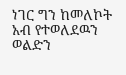ነገር ግን ከመለኮት አብ የተወለደዉን ወልድን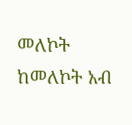መለኮት ከመለኮት አብ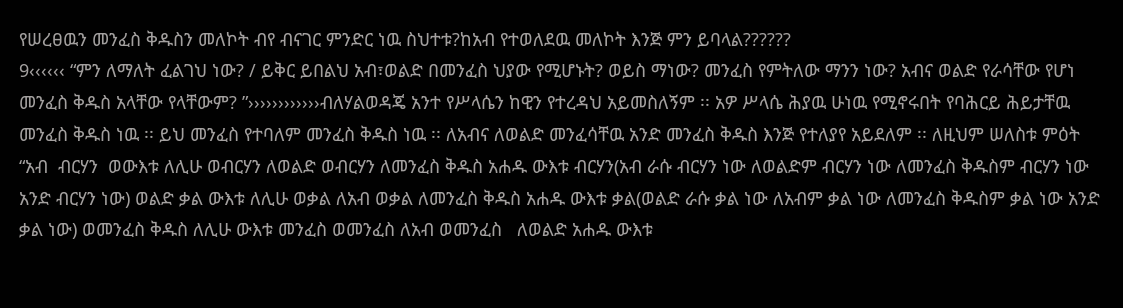የሠረፀዉን መንፈስ ቅዱስን መለኮት ብየ ብናገር ምንድር ነዉ ስህተቱ?ከአብ የተወለደዉ መለኮት እንጅ ምን ይባላል??????
9‹‹‹‹‹‹ “ምን ለማለት ፈልገህ ነው? / ይቅር ይበልህ አብ፣ወልድ በመንፈስ ህያው የሚሆኑት? ወይስ ማነው? መንፈስ የምትለው ማንን ነው? አብና ወልድ የራሳቸው የሆነ መንፈስ ቅዱስ አላቸው የላቸውም? ”››››››››››››ብለሃልወዳጄ አንተ የሥላሴን ከዊን የተረዳህ አይመስለኝም ፡፡ አዎ ሥላሴ ሕያዉ ሁነዉ የሚኖሩበት የባሕርይ ሕይታቸዉ መንፈስ ቅዱስ ነዉ ፡፡ ይህ መንፈስ የተባለም መንፈስ ቅዱስ ነዉ ፡፡ ለአብና ለወልድ መንፈሳቸዉ አንድ መንፈስ ቅዱስ እንጅ የተለያየ አይደለም ፡፡ ለዚህም ሠለስቱ ምዕት  “አብ  ብርሃን  ወውእቱ ለሊሁ ወብርሃን ለወልድ ወብርሃን ለመንፈስ ቅዱስ አሐዱ ውእቱ ብርሃን(አብ ራሱ ብርሃን ነው ለወልድም ብርሃን ነው ለመንፈስ ቅዱስም ብርሃን ነው አንድ ብርሃን ነው) ወልድ ቃል ውእቱ ለሊሁ ወቃል ለአብ ወቃል ለመንፈስ ቅዱስ አሐዱ ውእቱ ቃል(ወልድ ራሱ ቃል ነው ለአብም ቃል ነው ለመንፈስ ቅዱስም ቃል ነው አንድ ቃል ነው) ወመንፈስ ቅዱስ ለሊሁ ውእቱ መንፈስ ወመንፈስ ለአብ ወመንፈስ   ለወልድ አሐዱ ውእቱ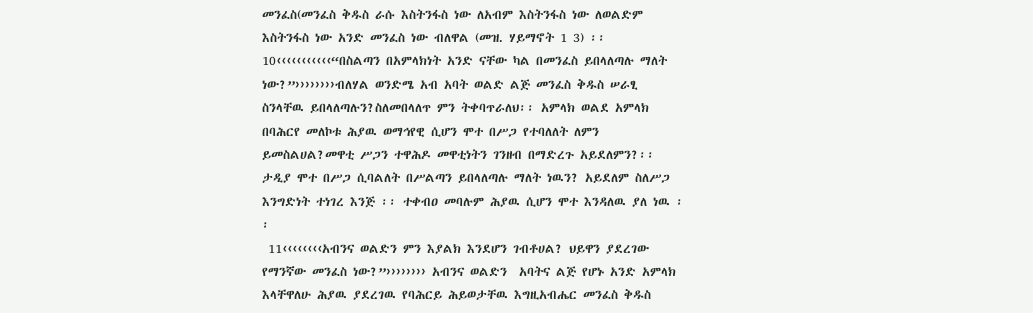መንፈስ(መንፈስ ቅዱስ ራሱ እስትንፋስ ነው ለአብም እስትንፋስ ነው ለወልድም እስትንፋስ ነው አንድ መንፈስ ነው ብለዋል (መዝ. ሃይማኖት 1 3) ፡፡
10‹‹‹‹‹‹‹‹‹‹‹“በስልጣን በአምላክነት አንድ ናቸው ካል በመንፈስ ይበላለጣሉ ማለት ነው?”››››››››ብለሃል ወንድሜ አብ አባት ወልድ ልጅ መንፈስ ቅዱስ ሠራፂ ስንላቸዉ ይበላለጣሉን?ስለመበላለጥ ምን ትቀባጥራለህ፡፡ አምላክ ወልደ አምላክ በባሕርየ መለኮቱ ሕያዉ ወማኅየዊ ሲሆን ሞተ በሥጋ የተባለለት ለምን ይመስልሀል?መዋቲ ሥጋን ተዋሕዶ መዋቲነትን ገንዘብ በማድረጉ አይደለምን?፡፡ ታዲያ ሞተ በሥጋ ሲባልለት በሥልጣን ይበላለጣሉ ማለት ነዉን? አይደለም ስለሥጋ እንግድነት ተነገረ እንጅ ፡፡ ተቀብዐ መባሉም ሕያዉ ሲሆን ሞተ እንዳለዉ ያለ ነዉ ፡፡
 11‹‹‹‹‹‹‹‹አብንና ወልድን ምን እያልክ እንደሆን ገብቶሀል? ህይዋን ያደረገው የማንኛው መንፈስ ነው?”›››››››› አብንና ወልድን  አባትና ልጅ የሆኑ አንድ አምላክ እላቸዋለሁ ሕያዉ ያደረገዉ የባሕርይ ሕይወታቸዉ እግዚአብሔር መንፈስ ቅዱስ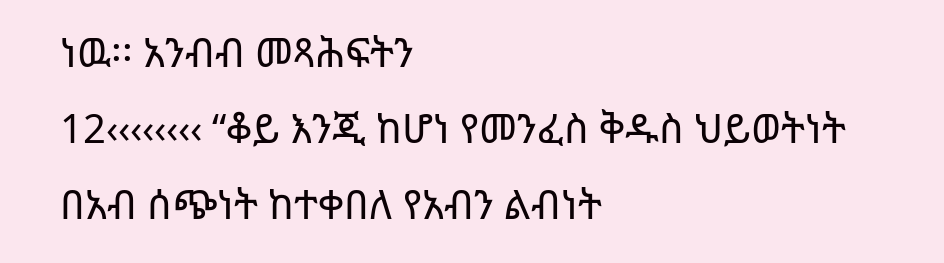ነዉ፡፡ አንብብ መጻሕፍትን
12‹‹‹‹‹‹‹‹ “ቆይ እንጂ ከሆነ የመንፈስ ቅዱስ ህይወትነት በአብ ሰጭነት ከተቀበለ የአብን ልብነት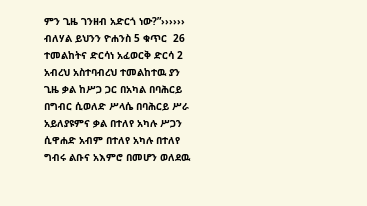ምን ጊዜ ገንዘብ አድርጎ ነው?”›››››› ብለሃል ይህንን ዮሐንስ 5 ቁጥር  26 ተመልከትና ድርሳነ አፈወርቅ ድርሳ 2 አብረህ አስተባብረህ ተመልከተዉ ያን ጊዜ ቃል ከሥጋ ጋር በአካል በባሕርይ በግብር ሲወለድ ሥላሴ በባሕርይ ሥራ አይለያዩምና ቃል በተለየ አካሉ ሥጋን ሲዋሐድ አብም በተለየ አካሉ በተለየ ግብሩ ልቡና አእምሮ በመሆን ወለደዉ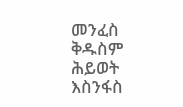መንፈስ ቅዱስም ሕይወት እስንፋስ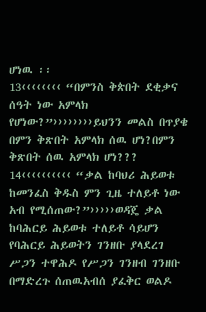ሆነዉ ፡፡
13‹‹‹‹‹‹‹‹ “በምንስ ቅጵበት ደቂቃና ሰዓት ነው አምላክ የሆነው?”››››››››ይህንን መልስ በጥያቄ በምን ቅጽበት አምላክ ሰዉ ሆነ?በምን ቅጽበት ሰዉ አምላክ ሆነ???
14‹‹‹‹‹‹‹‹‹‹ “ቃል ከባህሪ ሕይወቱ ከመንፈስ ቅዱስ ምን ጊዜ ተለይቶ ነው አብ የሚሰጠው?”›››››ወዳጄ ቃል ከባሕርይ ሕይወቱ ተለይቶ ሳይሆን የባሕርይ ሕይወትን ገንዘቡ ያላደረገ ሥጋን ተዋሕዶ የሥጋን ገንዘብ ገንዘቡ በማድረጉ ሰጠዉአብሰ ያፈቅር ወልዶ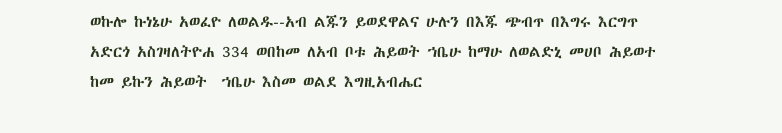ወኩሎ ኩነኔሁ አወፈዮ ለወልዱ--አብ ልጁን ይወደዋልና ሁሉን በእጁ ጭብጥ በእግሩ እርግጥ አድርጎ አስገዛለትዮሐ 334 ወበከመ ለአብ ቦቱ ሕይወት ኀቤሁ ከማሁ ለወልድኒ መሀቦ ሕይወተ ከመ ይኩን ሕይወት  ኀቤሁ እስመ ወልደ እግዚአብሔር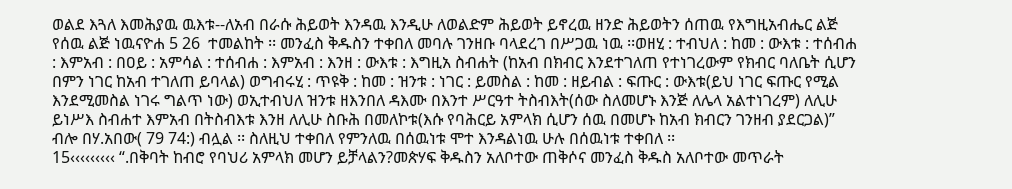ወልደ እጓለ እመሕያዉ ዉእቱ--ለአብ በራሱ ሕይወት እንዳዉ እንዲሁ ለወልድም ሕይወት ይኖረዉ ዘንድ ሕይወትን ሰጠዉ የእግዚአብሔር ልጅ የሰዉ ልጅ ነዉናዮሐ 5 26  ተመልከት ፡፡ መንፈስ ቅዱስን ተቀበለ መባሉ ገንዘቡ ባላደረገ በሥጋዉ ነዉ ፡፡ወዘሂ : ተብህለ : ከመ : ውእቱ : ተሰብሐ : እምአብ : በዐይ : አምሳል : ተሰብሐ : እምአብ : እንዘ : ውእቱ : እግዚአ ስብሐት (ከአብ በክብር እንደተገለጠ የተነገረውም የክብር ባለቤት ሲሆን በምን ነገር ከአብ ተገለጠ ይባላል) ወግብሩሂ : ጥዩቅ : ከመ : ዝንቱ : ነገር : ይመስል : ከመ : ዘይብል : ፍጡር : ውእቱ(ይህ ነገር ፍጡር የሚል እንደሚመስል ነገሩ ግልጥ ነው) ወኢተብህለ ዝንቱ ዘእንበለ ዳእሙ በእንተ ሥርዓተ ትስብእት(ሰው ስለመሆኑ እንጅ ለሌላ አልተነገረም) ለሊሁ ይነሥእ ስብሐተ እምአብ በትስብእቱ እንዘ ለሊሁ ስቡሕ በመለኮቱ(እሱ የባሕርይ አምላክ ሲሆን ሰዉ በመሆኑ ከአብ ክብርን ገንዘብ ያደርጋል)” ብሎ በሃ.አበው( 79 74:) ብሏል ፡፡ ስለዚህ ተቀበለ የምንለዉ በሰዉነቱ ሞተ እንዳልነዉ ሁሉ በሰዉነቱ ተቀበለ ፡፡
15‹‹‹‹‹‹‹‹‹ “.በቅባት ከብሮ የባህሪ አምላክ መሆን ይቻላልን?መጵሃፍ ቅዱስን አለቦተው ጠቅሶና መንፈስ ቅዱስ አለቦተው መጥራት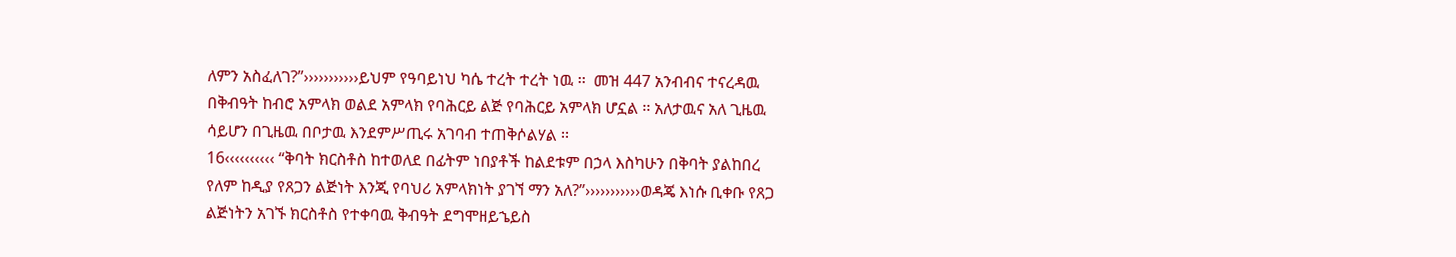ለምን አስፈለገ?”›››››››››››ይህም የዓባይነህ ካሴ ተረት ተረት ነዉ ፡፡  መዝ 447 አንብብና ተናረዳዉ በቅብዓት ከብሮ አምላክ ወልደ አምላክ የባሕርይ ልጅ የባሕርይ አምላክ ሆኗል ፡፡ አለታዉና አለ ጊዜዉ ሳይሆን በጊዜዉ በቦታዉ እንደምሥጢሩ አገባብ ተጠቅሶልሃል ፡፡
16‹‹‹‹‹‹‹‹‹‹ “ቅባት ክርስቶስ ከተወለደ በፊትም ነበያቶች ከልደቱም በኃላ እስካሁን በቅባት ያልከበረ የለም ከዲያ የጸጋን ልጅነት እንጂ የባህሪ አምላክነት ያገኘ ማን አለ?”›››››››››››ወዳጄ እነሱ ቢቀቡ የጸጋ ልጅነትን አገኙ ክርስቶስ የተቀባዉ ቅብዓት ደግሞዘይኄይስ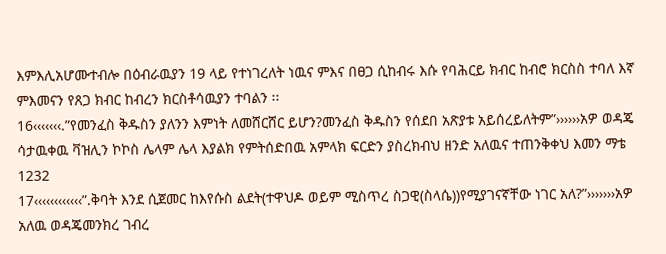እምእሊአሆሙተብሎ በዕብራዉያን 19 ላይ የተነገረለት ነዉና ምእና በፀጋ ሲከብሩ እሱ የባሕርይ ክብር ከብሮ ክርስስ ተባለ እኛ ምእመናን የጸጋ ክብር ከብረን ክርስቶሳዉያን ተባልን ፡፡
16‹‹‹‹‹‹‹.”የመንፈስ ቅዱስን ያለንን እምነት ለመሸርሸር ይሆን?መንፈስ ቅዱስን የሰደበ አጽያቱ አይሰረይለትም”››››››አዎ ወዳጄ ሳታዉቀዉ ቫዝሊን ኮኮስ ሌላም ሌላ እያልክ የምትሰድበዉ አምላክ ፍርድን ያስረክብህ ዘንድ አለዉና ተጠንቅቀህ እመን ማቴ 1232
17‹‹‹‹‹‹‹‹‹‹‹‹”.ቅባት እንደ ሲጀመር ከእየሱስ ልደት(ተዋህዶ ወይም ሚስጥረ ስጋዊ(ስላሴ))የሚያገናኛቸው ነገር አለ?”›››››››አዎ አለዉ ወዳጄመንክረ ገብረ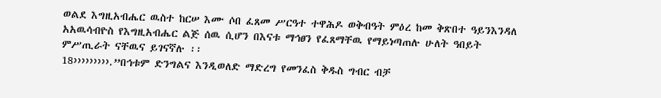ወልደ እግዚአብሔር ዉስተ ከርሠ እሙ ሶበ ፈጸመ ሥርዓተ ተዋሕዶ ወቅብዓት ምዕረ ከመ ቅጽበተ ዓይንእንዳለ አአዉሳብዮስ የእግዚአብሔር ልጅ ሰዉ ሲሆን በእናቱ ማኅፀን የፈጸማቸዉ የማይነጣጠሉ ሁለት ዓበይት ምሥጢራት ናቸዉና ይገናኛሉ ፡፡
18›››››››››.”በኅቱም ድንግልና እንዲወለድ ማድረግ የመንፈስ ቅዱስ ግብር ብቻ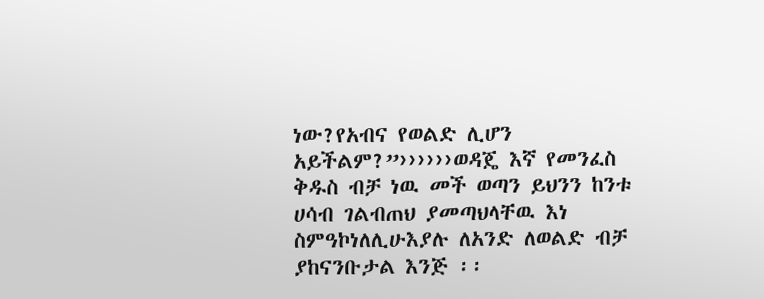ነው?የአብና የወልድ ሊሆን አይችልም?”››››››ወዳጄ እኛ የመንፈስ ቅዱስ ብቻ ነዉ መች ወጣን ይህንን ከንቱ ሀሳብ ገልብጠህ ያመጣህላቸዉ እነ ስምዓኮነለሊሁእያሉ ለአንድ ለወልድ ብቻ ያከናንቡታል እንጅ ፡፡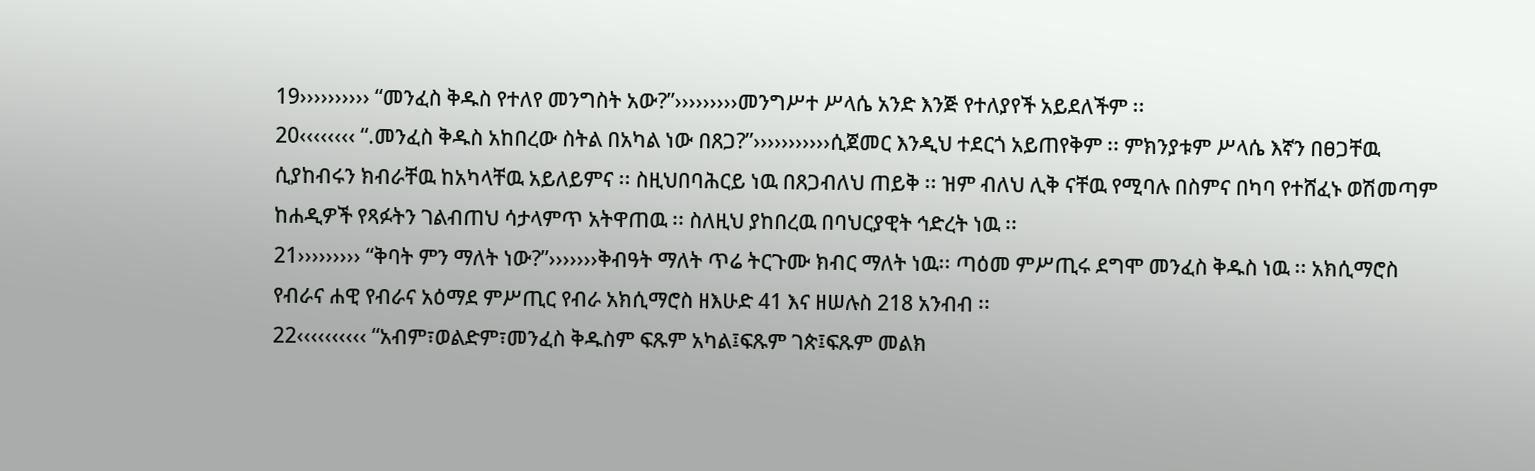19›››››››››› “መንፈስ ቅዱስ የተለየ መንግስት አው?”›››››››››መንግሥተ ሥላሴ አንድ እንጅ የተለያየች አይደለችም ፡፡
20‹‹‹‹‹‹‹‹ “.መንፈስ ቅዱስ አከበረው ስትል በአካል ነው በጸጋ?”›››››››››››ሲጀመር እንዲህ ተደርጎ አይጠየቅም ፡፡ ምክንያቱም ሥላሴ እኛን በፀጋቸዉ ሲያከብሩን ክብራቸዉ ከአካላቸዉ አይለይምና ፡፡ ስዚህበባሕርይ ነዉ በጸጋብለህ ጠይቅ ፡፡ ዝም ብለህ ሊቅ ናቸዉ የሚባሉ በስምና በካባ የተሸፈኑ ወሽመጣም ከሐዲዎች የጻፉትን ገልብጠህ ሳታላምጥ አትዋጠዉ ፡፡ ስለዚህ ያከበረዉ በባህርያዊት ኅድረት ነዉ ፡፡
21››››››››› “ቅባት ምን ማለት ነው?”›››››››ቅብዓት ማለት ጥሬ ትርጉሙ ክብር ማለት ነዉ፡፡ ጣዕመ ምሥጢሩ ደግሞ መንፈስ ቅዱስ ነዉ ፡፡ አክሲማሮስ የብራና ሐዊ የብራና አዕማደ ምሥጢር የብራ አክሲማሮስ ዘእሁድ 41 እና ዘሠሉስ 218 አንብብ ፡፡
22‹‹‹‹‹‹‹‹‹‹ “አብም፣ወልድም፣መንፈስ ቅዱስም ፍጹም አካል፤ፍጹም ገጵ፤ፍጹም መልክ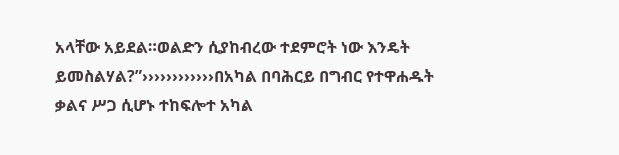አላቸው አይደል።ወልድን ሲያከብረው ተደምሮት ነው እንዴት ይመስልሃል?”››››››››››››በአካል በባሕርይ በግብር የተዋሐዱት ቃልና ሥጋ ሲሆኑ ተከፍሎተ አካል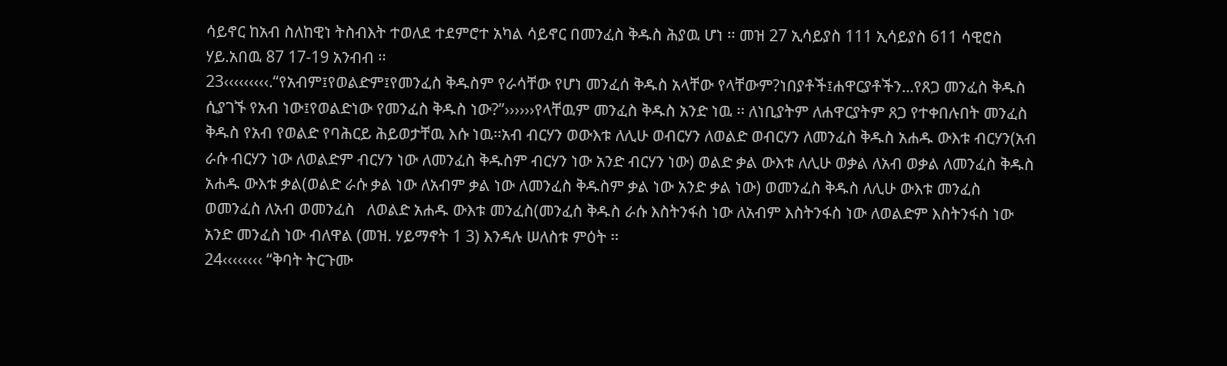ሳይኖር ከአብ ስለከዊነ ትስብእት ተወለደ ተደምሮተ አካል ሳይኖር በመንፈስ ቅዱስ ሕያዉ ሆነ ፡፡ መዝ 27 ኢሳይያስ 111 ኢሳይያስ 611 ሳዊሮስ ሃይ.አበዉ 87 17-19 አንብብ ፡፡
23‹‹‹‹‹‹‹‹‹.“የአብም፤የወልድም፤የመንፈስ ቅዱስም የራሳቸው የሆነ መንፈሰ ቅዱስ አላቸው የላቸውም?ነበያቶች፤ሐዋርያቶችን...የጸጋ መንፈስ ቅዱስ ሲያገኙ የአብ ነው፤የወልድነው የመንፈስ ቅዱስ ነው?”››››››የላቸዉም መንፈስ ቅዱስ አንድ ነዉ ፡፡ ለነቢያትም ለሐዋርያትም ጸጋ የተቀበሉበት መንፈስ ቅዱስ የአብ የወልድ የባሕርይ ሕይወታቸዉ እሱ ነዉ፡፡አብ ብርሃን ወውእቱ ለሊሁ ወብርሃን ለወልድ ወብርሃን ለመንፈስ ቅዱስ አሐዱ ውእቱ ብርሃን(አብ ራሱ ብርሃን ነው ለወልድም ብርሃን ነው ለመንፈስ ቅዱስም ብርሃን ነው አንድ ብርሃን ነው) ወልድ ቃል ውእቱ ለሊሁ ወቃል ለአብ ወቃል ለመንፈስ ቅዱስ አሐዱ ውእቱ ቃል(ወልድ ራሱ ቃል ነው ለአብም ቃል ነው ለመንፈስ ቅዱስም ቃል ነው አንድ ቃል ነው) ወመንፈስ ቅዱስ ለሊሁ ውእቱ መንፈስ ወመንፈስ ለአብ ወመንፈስ   ለወልድ አሐዱ ውእቱ መንፈስ(መንፈስ ቅዱስ ራሱ እስትንፋስ ነው ለአብም እስትንፋስ ነው ለወልድም እስትንፋስ ነው አንድ መንፈስ ነው ብለዋል (መዝ. ሃይማኖት 1 3) እንዳሉ ሠለስቱ ምዕት ፡፡
24‹‹‹‹‹‹‹‹ “ቅባት ትርጉሙ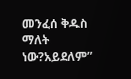መንፈሰ ቅዱስ ማለት ነው?አይደለም”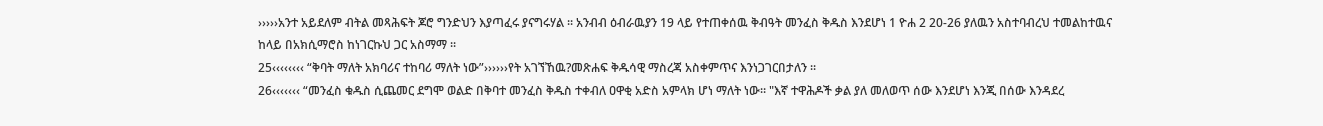›››››አንተ አይደለም ብትል መጻሕፍት ጆሮ ግንድህን እያጣፈሩ ያናግሩሃል ፡፡ አንብብ ዕብራዉያን 19 ላይ የተጠቀሰዉ ቅብዓት መንፈስ ቅዱስ እንደሆነ 1 ዮሐ 2 20-26 ያለዉን አስተባብረህ ተመልከተዉና ከላይ በአክሲማሮስ ከነገርኩህ ጋር አስማማ ፡፡
25‹‹‹‹‹‹‹‹ “ቅባት ማለት አክባሪና ተከባሪ ማለት ነው”››››››የት አገኘኸዉ?መጽሐፍ ቅዱሳዊ ማስረጃ አስቀምጥና እንነጋገርበታለን ፡፡
26‹‹‹‹‹‹‹ “መንፈስ ቁዱስ ሲጨመር ደግሞ ወልድ በቅባተ መንፈስ ቅዱስ ተቀብለ ዐዋቂ አድስ አምላክ ሆነ ማለት ነው። "እኛ ተዋሕዶች ቃል ያለ መለወጥ ሰው እንደሆነ እንጂ በሰው እንዳደረ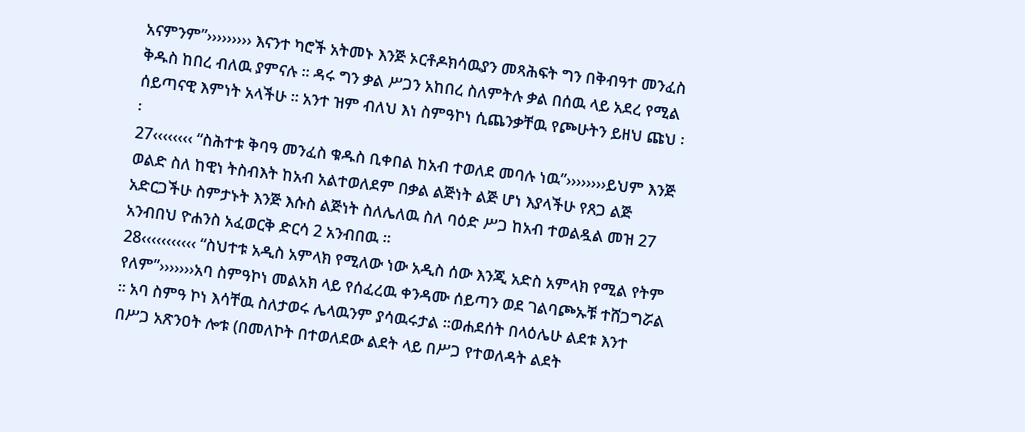አናምንም”››››››››› እናንተ ካሮች አትመኑ እንጅ ኦርቶዶክሳዉያን መጻሕፍት ግን በቅብዓተ መንፈስ ቅዱስ ከበረ ብለዉ ያምናሉ ፡፡ ዳሩ ግን ቃል ሥጋን አከበረ ስለምትሉ ቃል በሰዉ ላይ አደረ የሚል ሰይጣናዊ እምነት አላችሁ ፡፡ አንተ ዝም ብለህ እነ ስምዓኮነ ሲጨንቃቸዉ የጮሁትን ይዘህ ጩህ ፡፡
27‹‹‹‹‹‹‹‹ “ስሕተቱ ቅባዓ መንፈስ ቁዱስ ቢቀበል ከአብ ተወለደ መባሉ ነዉ”››››››››ይህም እንጅ ወልድ ስለ ከዊነ ትስብእት ከአብ አልተወለደም በቃል ልጅነት ልጅ ሆነ እያላችሁ የጸጋ ልጅ አድርጋችሁ ስምታኑት እንጅ እሱስ ልጅነት ስለሌለዉ ስለ ባዕድ ሥጋ ከአብ ተወልዷል መዝ 27 አንብበህ ዮሐንስ አፈወርቅ ድርሳ 2 አንብበዉ ፡፡
28‹‹‹‹‹‹‹‹‹‹‹ “ስህተቱ አዲስ አምላክ የሚለው ነው አዲስ ሰው እንጂ አድስ አምላክ የሚል የትም የለም”›››››››አባ ስምዓኮነ መልአክ ላይ የሰፈረዉ ቀንዳሙ ሰይጣን ወደ ገልባጮኡቹ ተሸጋግሯል ፡፡ አባ ስምዓ ኮነ እሳቸዉ ስለታወሩ ሌላዉንም ያሳዉሩታል ፡፡ወሐደሰት በላዕሌሁ ልደቱ እንተ በሥጋ አጽንዐት ሎቱ (በመለኮት በተወለደው ልደት ላይ በሥጋ የተወለዳት ልደት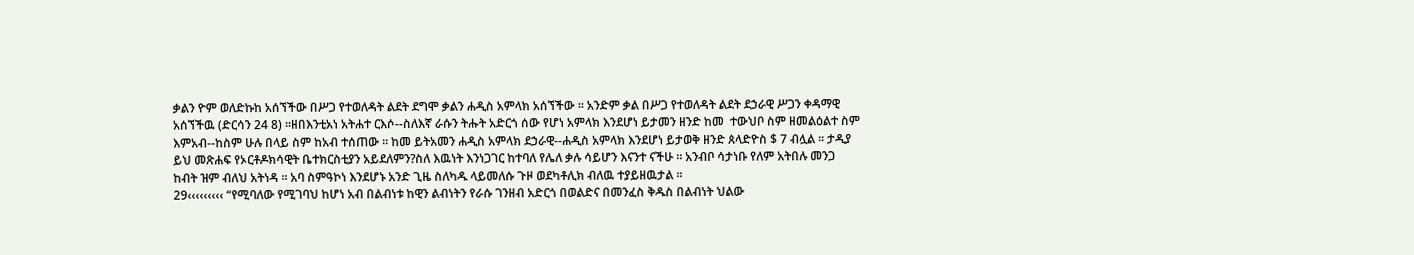ቃልን ዮም ወለድኩከ አሰኘችው በሥጋ የተወለዳት ልደት ደግሞ ቃልን ሐዲስ አምላክ አሰኘችው ፡፡ አንድም ቃል በሥጋ የተወለዳት ልደት ደኃራዊ ሥጋን ቀዳማዊ አሰኘችዉ (ድርሳን 24 8) ፡፡ዘበእንቲአነ አትሐተ ርእሶ--ስለእኛ ራሱን ትሑት አድርጎ ሰው የሆነ አምላክ እንደሆነ ይታመን ዘንድ ከመ  ተውህቦ ስም ዘመልዕልተ ስም እምአብ--ከስም ሁሉ በላይ ስም ከአብ ተሰጠው ፡፡ ከመ ይትአመን ሐዲስ አምላክ ደኃራዊ--ሐዲስ አምላክ እንደሆነ ይታወቅ ዘንድ ጰላድዮስ $ 7 ብሏል ፡፡ ታዲያ ይህ መጽሐፍ የኦርቶዶክሳዊት ቤተክርስቲያን አይደለምን?ስለ እዉነት እንነጋገር ከተባለ የሌለ ቃሉ ሳይሆን እናንተ ናችሁ ፡፡ አንብቦ ሳታነቡ የለም አትበሉ መንጋ ከብት ዝም ብለህ አትነዳ ፡፡ አባ ስምዓኮነ እንደሆኑ አንድ ጊዜ ስለካዱ ላይመለሱ ጉዞ ወደካቶሊክ ብለዉ ተያይዘዉታል ፡፡
29‹‹‹‹‹‹‹‹‹ “የሚባለው የሚገባህ ከሆነ አብ በልብነቱ ከዊን ልብነትን የራሱ ገንዘብ አድርጎ በወልድና በመንፈስ ቅዱስ በልብነት ህልው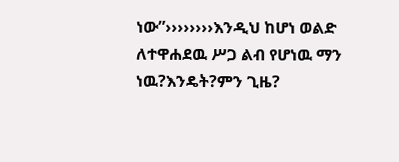ነው”››››››››እንዲህ ከሆነ ወልድ ለተዋሐደዉ ሥጋ ልብ የሆነዉ ማን ነዉ?እንዴት?ምን ጊዜ?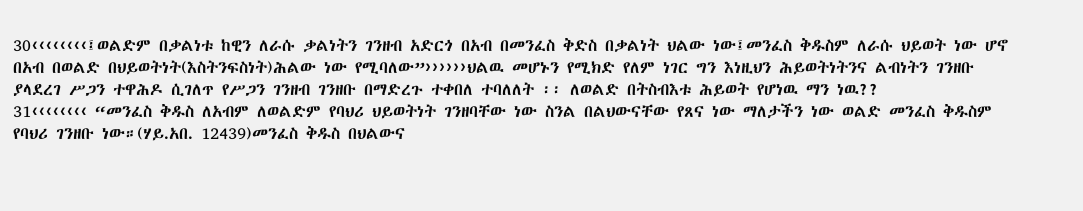30‹‹‹‹‹‹‹‹፤ወልድም በቃልነቱ ከዊን ለራሱ ቃልነትን ገንዘብ አድርጎ በአብ በመንፈስ ቅድስ በቃልነት ህልው ነው፤መንፈስ ቅዱስም ለራሱ ህይወት ነው ሆኖ በአብ በወልድ በህይወትነት(እስትንፍስነት)ሕልው ነው የሚባለው”››››››ህልዉ መሆኑን የሚክድ የለም ነገር ግን እነዚህን ሕይወትነትንና ልብነትን ገንዘቡ ያላደረገ ሥጋን ተዋሕዶ ሲገለጥ የሥጋን ገንዘብ ገንዘቡ በማድረጉ ተቀበለ ተባለለት ፡፡ ለወልድ በትስብእቱ ሕይወት የሆነዉ ማን ነዉ??
31‹‹‹‹‹‹‹‹ “መንፈስ ቅዱስ ለአብም ለወልድም የባህሪ ህይወትነት ገንዘባቸው ነው ስንል በልህውናቸው የጸና ነው ማለታችን ነው ወልድ መንፈስ ቅዱስም የባህሪ ገንዘቡ ነው።(ሃይ.አበ. 12439)መንፈስ ቅዱስ በህልውና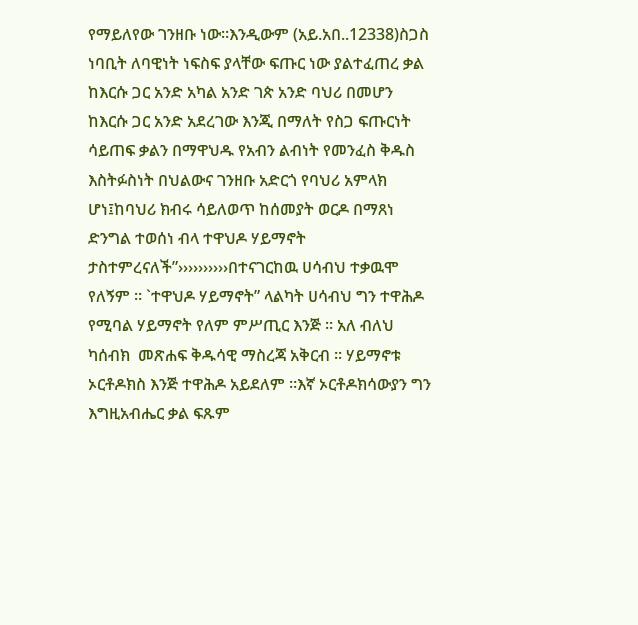የማይለየው ገንዘቡ ነው።እንዲውም (አይ.አበ..12338)ስጋስ ነባቢት ለባዊነት ነፍስፍ ያላቸው ፍጡር ነው ያልተፈጠረ ቃል ከእርሱ ጋር አንድ አካል አንድ ገጵ አንድ ባህሪ በመሆን ከእርሱ ጋር አንድ አደረገው እንጂ በማለት የስጋ ፍጡርነት ሳይጠፍ ቃልን በማዋህዱ የአብን ልብነት የመንፈስ ቅዱስ እስትፉስነት በህልውና ገንዘቡ አድርጎ የባህሪ አምላክ ሆነ፤ከባህሪ ክብሩ ሳይለወጥ ከሰመያት ወርዶ በማጸነ ድንግል ተወሰነ ብላ ተዋህዶ ሃይማኖት ታስተምረናለች”››››››››››በተናገርከዉ ሀሳብህ ተቃዉሞ የለኝም ፡፡ `ተዋህዶ ሃይማኖት” ላልካት ሀሳብህ ግን ተዋሕዶ የሚባል ሃይማኖት የለም ምሥጢር እንጅ ፡፡ አለ ብለህ ካሰብክ  መጽሐፍ ቅዱሳዊ ማስረጃ አቅርብ ፡፡ ሃይማኖቱ ኦርቶዶክስ እንጅ ተዋሕዶ አይደለም ፡፡እኛ ኦርቶዶክሳውያን ግን እግዚአብሔር ቃል ፍጹም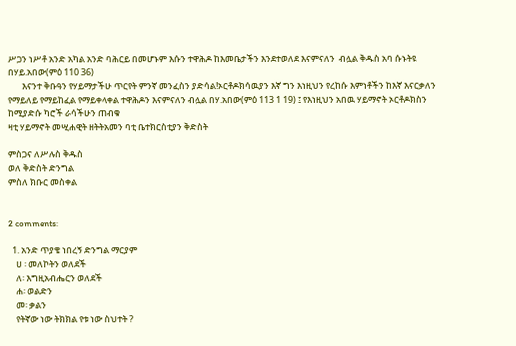ሥጋን ነሥቶ አንድ አካል አንድ ባሕርይ በመሆኑም እሱን ተዋሕዶ ከእመቤታችን እንደተወለደ እናምናለን  ብሏል ቅዱስ አባ ሱኑትዩ በሃይ.አበው(ምዕ 110 36)
       እናንተ ቅቡዓን የሃይማታችሁ ጥርየት ምንኛ መንፈስን ያድሳል!ኦርቶዶክሳዉያን እኛ ግን እነዚህን የረከሱ እምነቶችን ከእኛ እናርቃለን የማይለይ የማይከፈል የማይቀላቀል ተዋሕዶን እናምናለን ብሏል በሃ.አበው(ምዕ 113 1 19) ፤ የእነዚህን አበዉ ሃይማኖት ኦርቶዶክስን ከሚያድሱ ካሮች ራሳችሁን ጠብቁ
ዛቲ ሃይማኖት መሢሐዊት ዘትትአመን ባቲ ቤተክርስቲያን ቅድስት

ምስጋና ለሥሉስ ቅዱስ
ወለ ቅድስት ድንግል
ምስለ ክቡር መስቀል


2 comments:

  1. አንድ ጥያቄ ነበረኝ ድንግል ማርያም
    ሀ ፡ መለኮትን ወለደች
    ለ፡ እግዚአብሔርን ወለደች
    ሐ፡ ወልድን
    መ፡ ቃልን
    የትኛው ነው ትክክል የቱ ነው ስህተት ?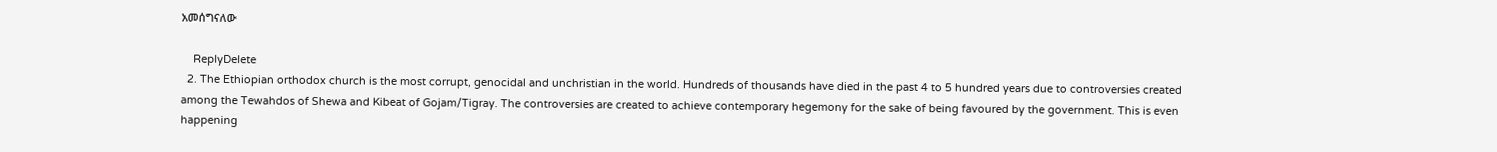አመሰግናለው

    ReplyDelete
  2. The Ethiopian orthodox church is the most corrupt, genocidal and unchristian in the world. Hundreds of thousands have died in the past 4 to 5 hundred years due to controversies created among the Tewahdos of Shewa and Kibeat of Gojam/Tigray. The controversies are created to achieve contemporary hegemony for the sake of being favoured by the government. This is even happening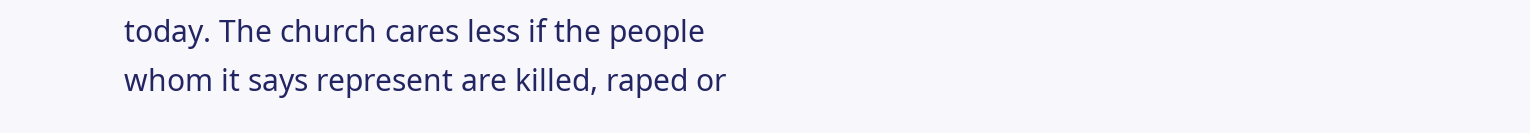today. The church cares less if the people whom it says represent are killed, raped or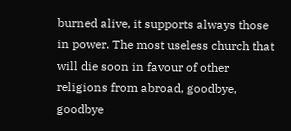burned alive, it supports always those in power. The most useless church that will die soon in favour of other religions from abroad, goodbye, goodbye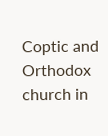Coptic and Orthodox church in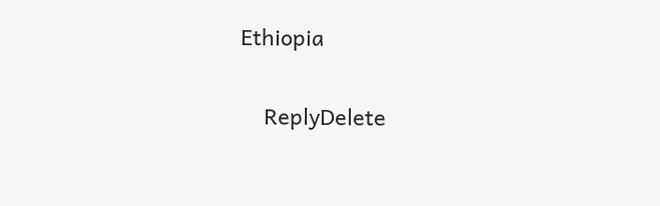Ethiopia

    ReplyDelete